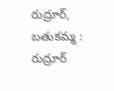రుద్రూర్, బతుకమ్మ : రుద్రూర్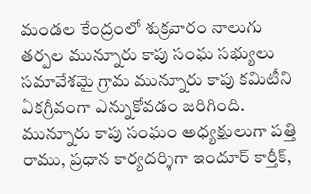మండల కేంద్రంలో శుక్రవారం నాలుగు తర్పల మున్నూరు కాపు సంఘ సభ్యులు సమావేశమై గ్రామ మున్నూరు కాపు కమిటీని ఏకగ్రీవంగా ఎన్నుకోవడం జరిగింది. మున్నూరు కాపు సంఘం అధ్యక్షులుగా పత్తి రాము, ప్రధాన కార్యదర్శిగా ఇందూర్ కార్తీక్,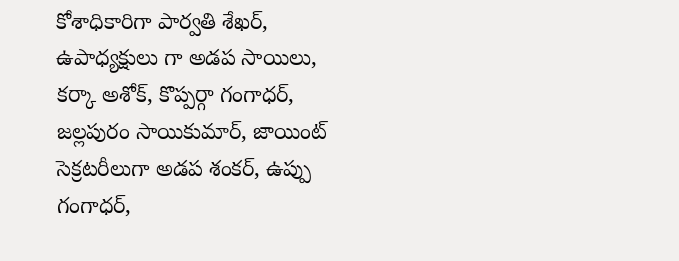కోశాధికారిగా పార్వతి శేఖర్, ఉపాధ్యక్షులు గా అడప సాయిలు, కర్కా అశోక్, కొప్పర్గా గంగాధర్, జల్లపురం సాయికుమార్, జాయింట్ సెక్రటరీలుగా అడప శంకర్, ఉప్పు గంగాధర్,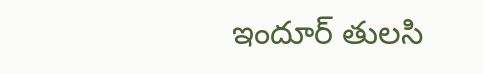ఇందూర్ తులసి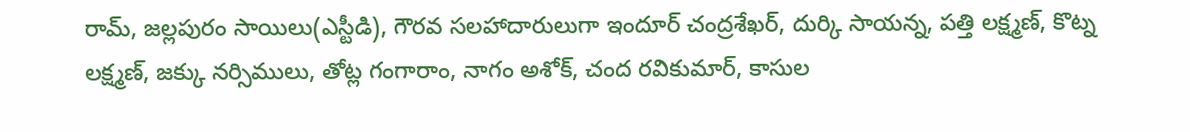రామ్, జల్లపురం సాయిలు(ఎస్టీడి), గౌరవ సలహాదారులుగా ఇందూర్ చంద్రశేఖర్, దుర్కి సాయన్న, పత్తి లక్ష్మణ్, కొట్న లక్ష్మణ్, జక్కు నర్సిములు, తోట్ల గంగారాం, నాగం అశోక్, చంద రవికుమార్, కాసుల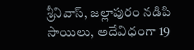శ్రీనివాస్, జల్లాపురం నడిపి సాయిలు, అదేవిధంగా 19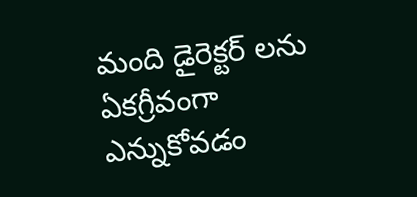మంది డైరెక్టర్ లను ఏకగ్రీవంగా ఎన్నుకోవడం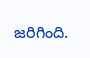జరిగింది.